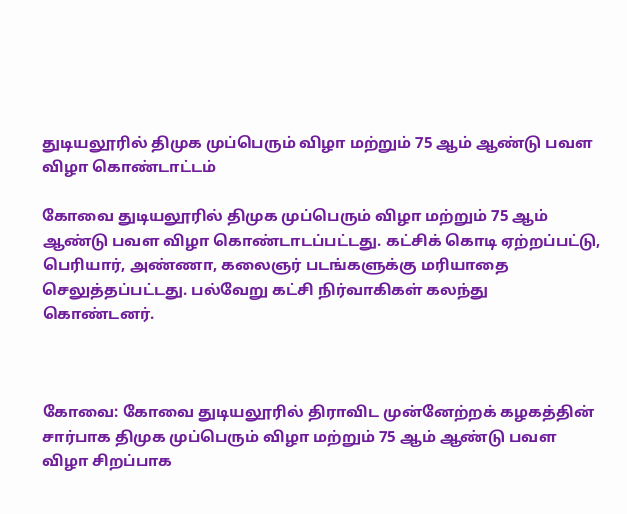துடியலூரில் திமுக முப்பெரும் விழா மற்றும் 75 ஆம் ஆண்டு பவள விழா கொண்டாட்டம்

கோவை துடியலூரில் திமுக முப்பெரும் விழா மற்றும் 75 ஆம் ஆண்டு பவள விழா கொண்டாடப்பட்டது. கட்சிக் கொடி ஏற்றப்பட்டு, பெரியார், அண்ணா, கலைஞர் படங்களுக்கு மரியாதை செலுத்தப்பட்டது. பல்வேறு கட்சி நிர்வாகிகள் கலந்து கொண்டனர்.



கோவை: கோவை துடியலூரில் திராவிட முன்னேற்றக் கழகத்தின் சார்பாக திமுக முப்பெரும் விழா மற்றும் 75 ஆம் ஆண்டு பவள விழா சிறப்பாக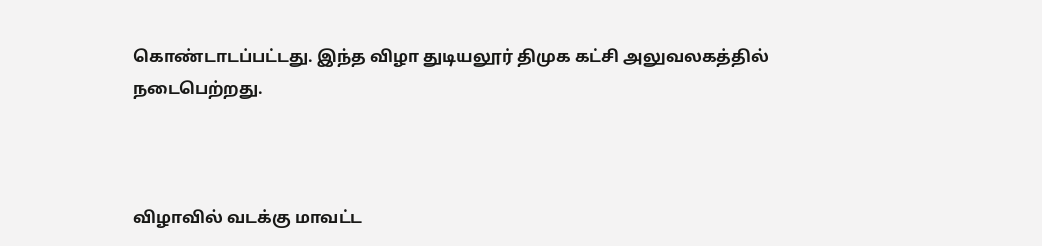கொண்டாடப்பட்டது. இந்த விழா துடியலூர் திமுக கட்சி அலுவலகத்தில் நடைபெற்றது.



விழாவில் வடக்கு மாவட்ட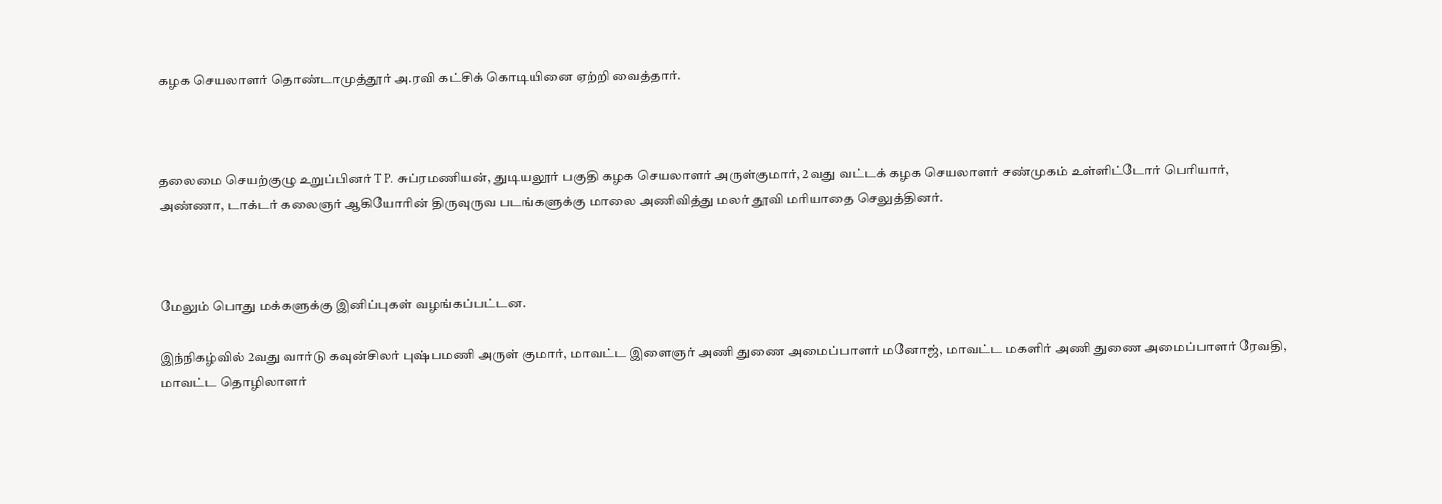கழக செயலாளர் தொண்டாமுத்தூர் அ.ரவி கட்சிக் கொடியினை ஏற்றி வைத்தார்.



தலைமை செயற்குழு உறுப்பினர் T P. சுப்ரமணியன், துடியலூர் பகுதி கழக செயலாளர் அருள்குமார், 2வது வட்டக் கழக செயலாளர் சண்முகம் உள்ளிட்டோர் பெரியார், அண்ணா, டாக்டர் கலைஞர் ஆகியோரின் திருவுருவ படங்களுக்கு மாலை அணிவித்து மலர் தூவி மரியாதை செலுத்தினர்.



மேலும் பொது மக்களுக்கு இனிப்புகள் வழங்கப்பட்டன.

இந்நிகழ்வில் 2வது வார்டு கவுன்சிலர் புஷ்பமணி அருள் குமார், மாவட்ட இளைஞர் அணி துணை அமைப்பாளர் மனோஜ், மாவட்ட மகளிர் அணி துணை அமைப்பாளர் ரேவதி, மாவட்ட தொழிலாளர்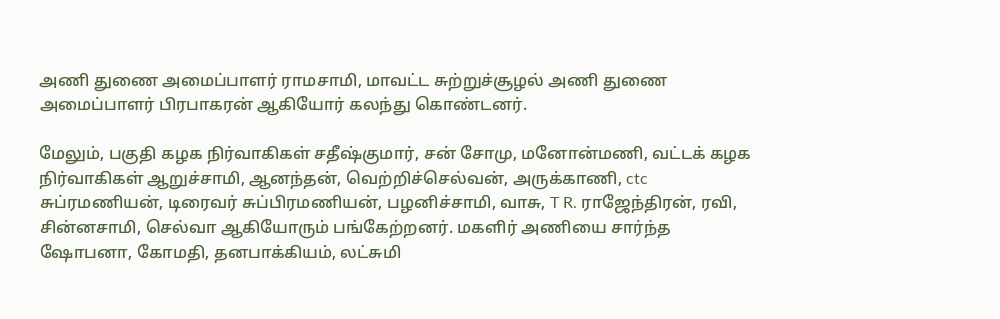அணி துணை அமைப்பாளர் ராமசாமி, மாவட்ட சுற்றுச்சூழல் அணி துணை அமைப்பாளர் பிரபாகரன் ஆகியோர் கலந்து கொண்டனர்.

மேலும், பகுதி கழக நிர்வாகிகள் சதீஷ்குமார், சன் சோமு, மனோன்மணி, வட்டக் கழக நிர்வாகிகள் ஆறுச்சாமி, ஆனந்தன், வெற்றிச்செல்வன், அருக்காணி, ctc சுப்ரமணியன், டிரைவர் சுப்பிரமணியன், பழனிச்சாமி, வாசு, T R. ராஜேந்திரன், ரவி, சின்னசாமி, செல்வா ஆகியோரும் பங்கேற்றனர். மகளிர் அணியை சார்ந்த ஷோபனா, கோமதி, தனபாக்கியம், லட்சுமி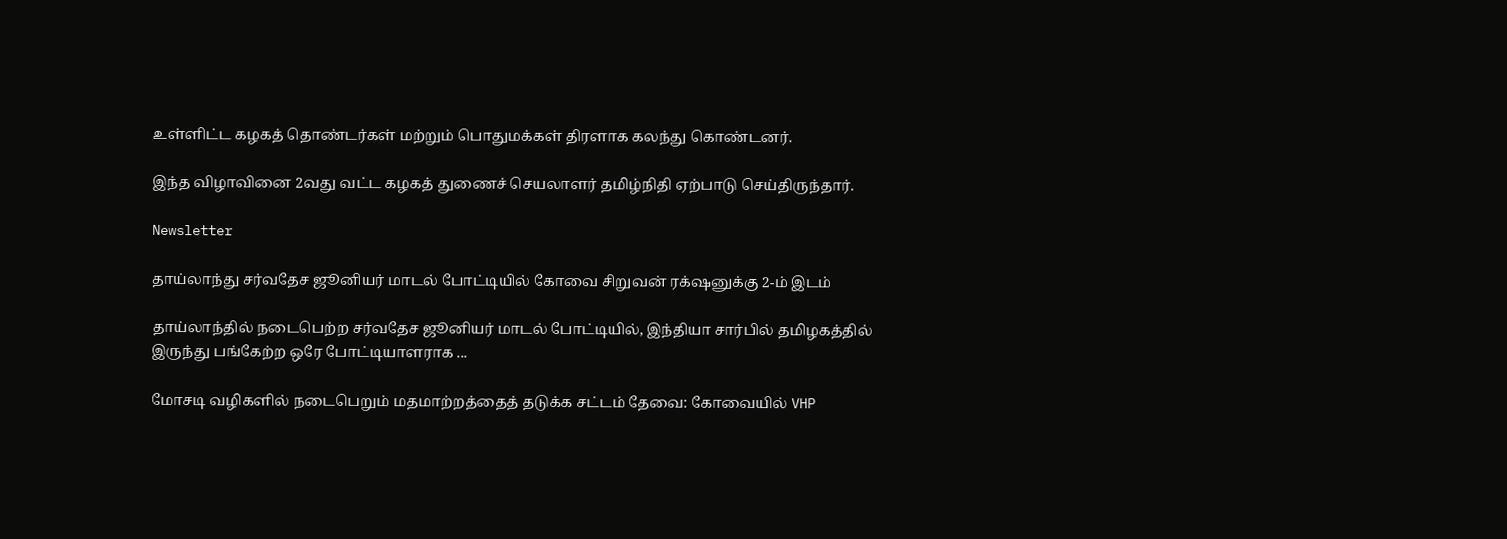உள்ளிட்ட கழகத் தொண்டர்கள் மற்றும் பொதுமக்கள் திரளாக கலந்து கொண்டனர்.

இந்த விழாவினை 2வது வட்ட கழகத் துணைச் செயலாளர் தமிழ்நிதி ஏற்பாடு செய்திருந்தார்.

Newsletter

தாய்லாந்து சர்வதேச ஜூனியர் மாடல் போட்டியில் கோவை சிறுவன் ரக்‌ஷனுக்கு 2-ம் இடம்

தாய்லாந்தில் நடைபெற்ற சர்வதேச ஜூனியர் மாடல் போட்டியில், இந்தியா சார்பில் தமிழகத்தில் இருந்து பங்கேற்ற ஒரே போட்டியாளராக ‌...

மோசடி வழிகளில் நடைபெறும் மதமாற்றத்தைத் தடுக்க சட்டம் தேவை: கோவையில் VHP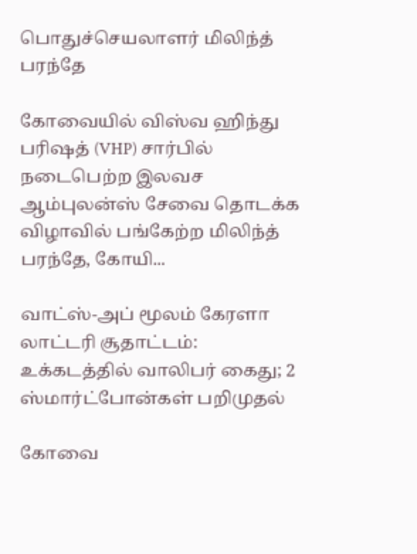பொதுச்செயலாளர் மிலிந்த் பரந்தே

கோவையில் விஸ்வ ஹிந்து பரிஷத் (VHP) சார்பில் நடைபெற்ற இலவச ஆம்புலன்ஸ் சேவை தொடக்க விழாவில் பங்கேற்ற மிலிந்த் பரந்தே, கோயி...

வாட்ஸ்-அப் மூலம் கேரளா லாட்டரி சூதாட்டம்: உக்கடத்தில் வாலிபர் கைது; 2 ஸ்மார்ட்போன்கள் பறிமுதல்

கோவை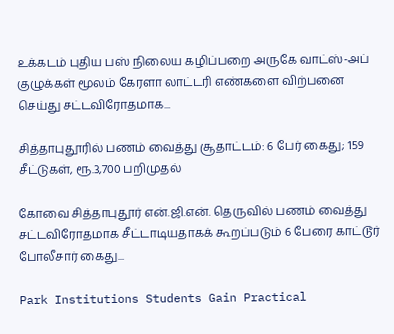உக்கடம் புதிய பஸ் நிலைய கழிப்பறை அருகே வாட்ஸ்-அப் குழுக்கள் மூலம் கேரளா லாட்டரி எண்களை விற்பனை செய்து சட்டவிரோதமாக...

சித்தாபுதூரில் பணம் வைத்து சூதாட்டம்: 6 பேர் கைது; 159 சீட்டுகள், ரூ.3,700 பறிமுதல்

கோவை சித்தாபுதூர் என்.ஜி.என். தெருவில் பணம் வைத்து சட்டவிரோதமாக சீட்டாடியதாகக் கூறப்படும் 6 பேரை காட்டூர் போலீசார் கைது...

Park Institutions Students Gain Practical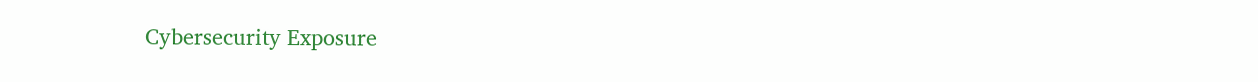Cybersecurity Exposure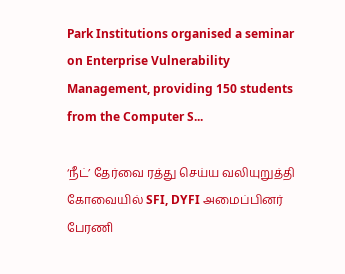Park Institutions organised a seminar on Enterprise Vulnerability Management, providing 150 students from the Computer S...

‘நீட்’ தேர்வை ரத்து செய்ய வலியுறுத்தி கோவையில் SFI, DYFI அமைப்பினர் பேரணி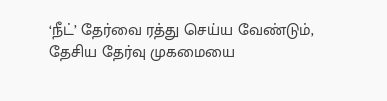‘நீட்’ தேர்வை ரத்து செய்ய வேண்டும், தேசிய தேர்வு முகமையை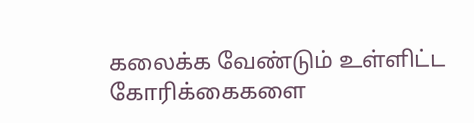கலைக்க வேண்டும் உள்ளிட்ட கோரிக்கைகளை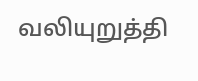வலியுறுத்தி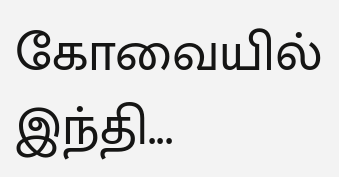கோவையில் இந்தி...